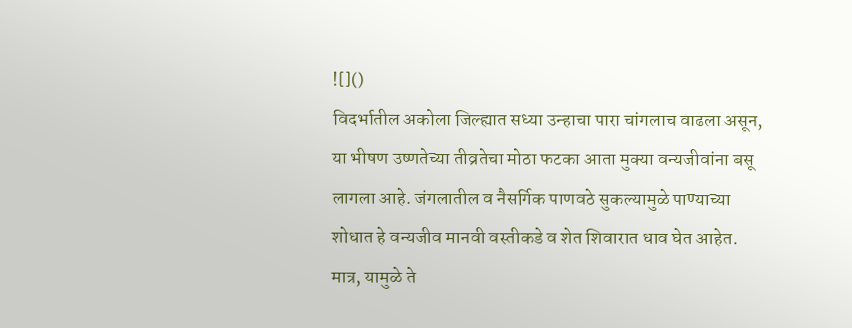![]()
विदर्भातील अकोला जिल्ह्यात सध्या उन्हाचा पारा चांगलाच वाढला असून, या भीषण उष्णतेच्या तीव्रतेचा मोठा फटका आता मुक्या वन्यजीवांना बसू लागला आहे. जंगलातील व नैसर्गिक पाणवठे सुकल्यामुळे पाण्याच्या शोधात हे वन्यजीव मानवी वस्तीकडे व शेत शिवारात धाव घेत आहेत. मात्र, यामुळे ते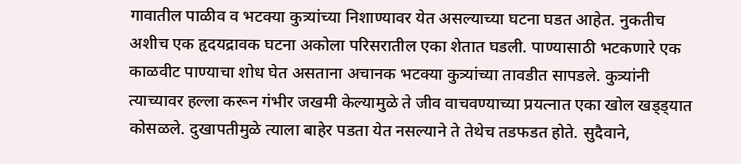गावातील पाळीव व भटक्या कुत्र्यांच्या निशाण्यावर येत असल्याच्या घटना घडत आहेत. नुकतीच अशीच एक हृदयद्रावक घटना अकोला परिसरातील एका शेतात घडली. पाण्यासाठी भटकणारे एक काळवीट पाण्याचा शोध घेत असताना अचानक भटक्या कुत्र्यांच्या तावडीत सापडले. कुत्र्यांनी त्याच्यावर हल्ला करून गंभीर जखमी केल्यामुळे ते जीव वाचवण्याच्या प्रयत्नात एका खोल खड्ड्यात कोसळले. दुखापतीमुळे त्याला बाहेर पडता येत नसल्याने ते तेथेच तडफडत होते. सुदैवाने,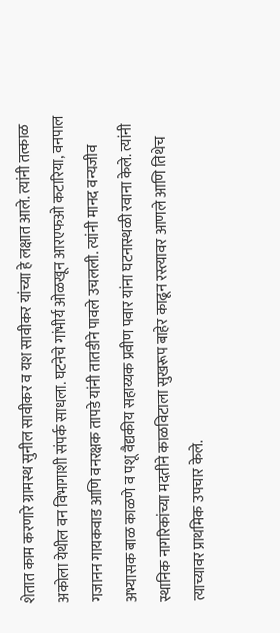शेतात काम करणारे ग्रामस्थ सुनील सावीकर व यश सावीकर यांच्या हे लक्षात आले. त्यांनी तत्काळ अकोला येथील वन विभागाशी संपर्क साधला. घटनेचे गांभीर्य ओळखून आरएफओ कटारिया, वनपाल गजानन गायकवाड आणि वनरक्षक तापडे यांनी तातडीने पावले उचलली. त्यांनी मानद वन्यजीव अभ्यासक बाळ काळणे व पशू वैद्यकीय सहाय्यक प्रवीण पवार यांना घटनास्थळी रवाना केले. त्यांनी स्थानिक नागरिकांच्या मदतीने काळविटाला सुखरूप बाहेर काढून रस्त्यावर आणले आणि तिथेच त्याच्यावर प्राथमिक उपचार केले.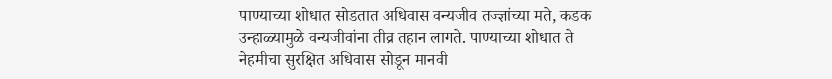पाण्याच्या शोधात सोडतात अधिवास वन्यजीव तज्ज्ञांच्या मते, कडक उन्हाळ्यामुळे वन्यजीवांना तीव्र तहान लागते. पाण्याच्या शोधात ते नेहमीचा सुरक्षित अधिवास सोडून मानवी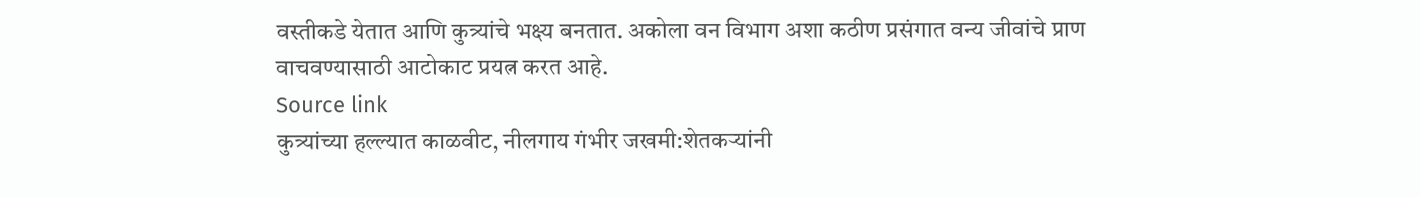वस्तीकडे येतात आणि कुत्र्यांचे भक्ष्य बनतात. अकोला वन विभाग अशा कठीण प्रसंगात वन्य जीवांचे प्राण वाचवण्यासाठी आटोकाट प्रयत्न करत आहे.
Source link
कुत्र्यांच्या हल्ल्यात काळवीट, नीलगाय गंभीर जखमी:शेतकऱ्यांनी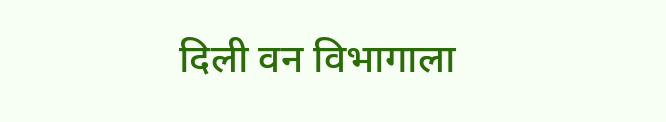दिली वन विभागाला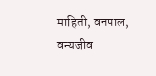माहिती, वनपाल, वन्यजीव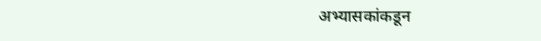अभ्यासकांकडून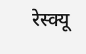रेस्क्यू